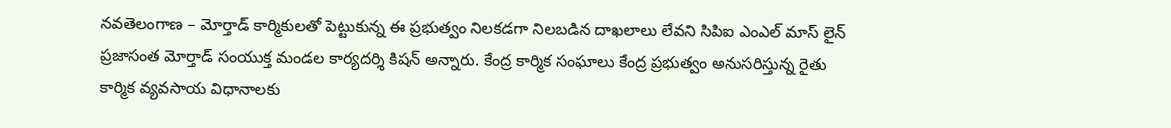నవతెలంగాణ – మోర్తాడ్ కార్మికులతో పెట్టుకున్న ఈ ప్రభుత్వం నిలకడగా నిలబడిన దాఖలాలు లేవని సిపిఐ ఎంఎల్ మాస్ లైన్ ప్రజాసంత మోర్తాడ్ సంయుక్త మండల కార్యదర్శి కిషన్ అన్నారు. కేంద్ర కార్మిక సంఘాలు కేంద్ర ప్రభుత్వం అనుసరిస్తున్న రైతు కార్మిక వ్యవసాయ విధానాలకు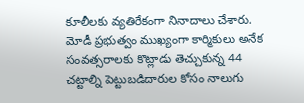కూలీలకు వ్యతిరేకంగా నినాదాలు చేశారు. మోడీ ప్రభుత్వం ముఖ్యంగా కార్మికులు అనేక సంవత్సరాలకు కొట్లాడు తెచ్చుకున్న 44 చట్టాల్ని పెట్టుబడిదారుల కోసం నాలుగు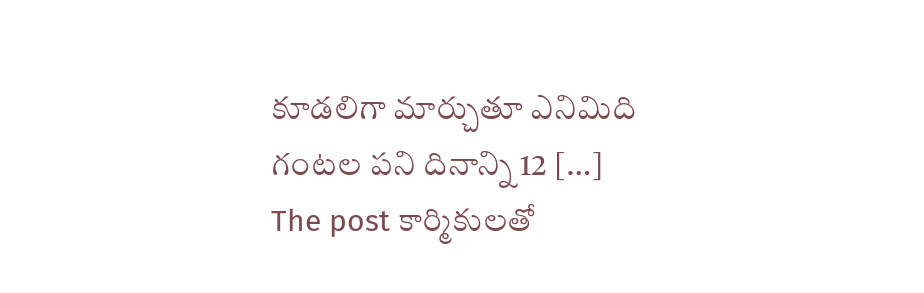కూడలిగా మార్చుతూ ఎనిమిది గంటల పని దినాన్ని 12 […]
The post కార్మికులతో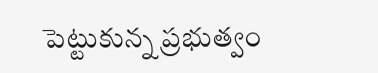పెట్టుకున్న ప్రభుత్వం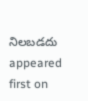నిలబడదు appeared first on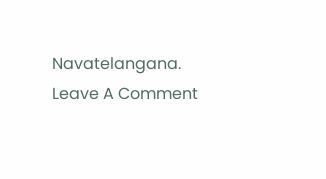Navatelangana.
Leave A Comment